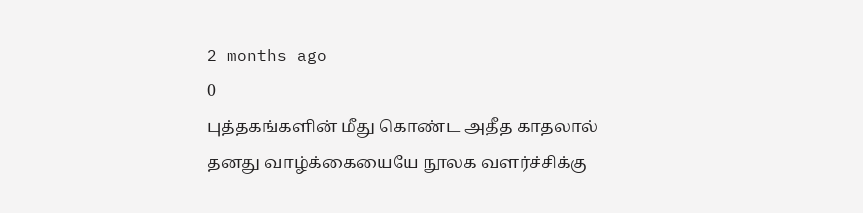2 months ago
0
புத்தகங்களின் மீது கொண்ட அதீத காதலால் தனது வாழ்க்கையையே நூலக வளர்ச்சிக்கு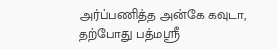அர்ப்பணித்த அன்கே கவுடா, தற்போது பத்மஸ்ரீ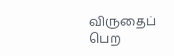விருதைப் பெற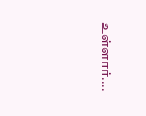உள்ளார்....